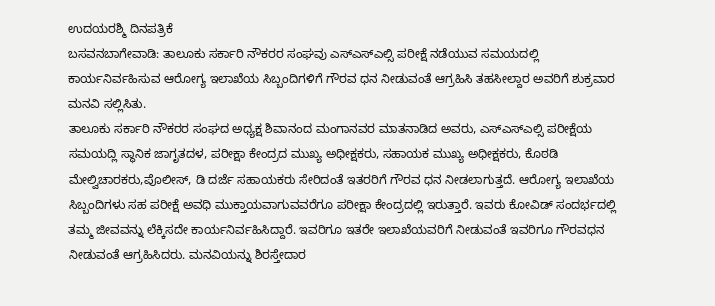ಉದಯರಶ್ಮಿ ದಿನಪತ್ರಿಕೆ
ಬಸವನಬಾಗೇವಾಡಿ: ತಾಲೂಕು ಸರ್ಕಾರಿ ನೌಕರರ ಸಂಘವು ಎಸ್ಎಸ್ಎಲ್ಸಿ ಪರೀಕ್ಷೆ ನಡೆಯುವ ಸಮಯದಲ್ಲಿ ಕಾರ್ಯನಿರ್ವಹಿಸುವ ಆರೋಗ್ಯ ಇಲಾಖೆಯ ಸಿಬ್ಬಂದಿಗಳಿಗೆ ಗೌರವ ಧನ ನೀಡುವಂತೆ ಆಗ್ರಹಿಸಿ ತಹಸೀಲ್ದಾರ ಅವರಿಗೆ ಶುಕ್ರವಾರ ಮನವಿ ಸಲ್ಲಿಸಿತು.
ತಾಲೂಕು ಸರ್ಕಾರಿ ನೌಕರರ ಸಂಘದ ಅಧ್ಯಕ್ಷ ಶಿವಾನಂದ ಮಂಗಾನವರ ಮಾತನಾಡಿದ ಅವರು, ಎಸ್ಎಸ್ಎಲ್ಸಿ ಪರೀಕ್ಷೆಯ ಸಮಯದ್ಲಿ ಸ್ಥಾನಿಕ ಜಾಗೃತದಳ, ಪರೀಕ್ಷಾ ಕೇಂದ್ರದ ಮುಖ್ಯ ಅಧೀಕ್ಷಕರು, ಸಹಾಯಕ ಮುಖ್ಯ ಅಧೀಕ್ಷಕರು, ಕೊಠಡಿ ಮೇಲ್ವಿಚಾರಕರು,ಪೊಲೀಸ್, ಡಿ ದರ್ಜೆ ಸಹಾಯಕರು ಸೇರಿದಂತೆ ಇತರರಿಗೆ ಗೌರವ ಧನ ನೀಡಲಾಗುತ್ತದೆ. ಆರೋಗ್ಯ ಇಲಾಖೆಯ ಸಿಬ್ಬಂದಿಗಳು ಸಹ ಪರೀಕ್ಷೆ ಅವಧಿ ಮುಕ್ತಾಯವಾಗುವವರೆಗೂ ಪರೀಕ್ಷಾ ಕೇಂದ್ರದಲ್ಲಿ ಇರುತ್ತಾರೆ. ಇವರು ಕೋವಿಡ್ ಸಂದರ್ಭದಲ್ಲಿ ತಮ್ಮ ಜೀವವನ್ನು ಲೆಕ್ಕಿಸದೇ ಕಾರ್ಯನಿರ್ವಹಿಸಿದ್ದಾರೆ. ಇವರಿಗೂ ಇತರೇ ಇಲಾಖೆಯವರಿಗೆ ನೀಡುವಂತೆ ಇವರಿಗೂ ಗೌರವಧನ ನೀಡುವಂತೆ ಆಗ್ರಹಿಸಿದರು. ಮನವಿಯನ್ನು ಶಿರಸ್ತೇದಾರ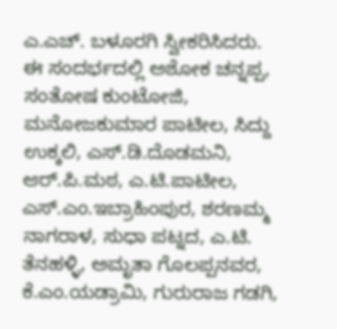ಎ.ಎಚ್. ಬಳೂರಗಿ ಸ್ವೀಕರಿಸಿದರು.
ಈ ಸಂದರ್ಭದಲ್ಲಿ ಅಶೋಕ ಚನ್ನಪ್ಪ, ಸಂತೋಷ ಕುಂಟೋಜಿ, ಮನೋಜಕುಮಾರ ಪಾಟೀಲ, ಸಿದ್ದು ಉಕ್ಕಲಿ, ಎಸ್.ಡಿ.ದೊಡಮನಿ, ಆರ್.ಪಿ.ಮಠ, ಎ.ಟಿ.ಪಾಟೀಲ, ಎಸ್.ಎಂ.ಇಬ್ರಾಹಿಂಪುರ, ಶರಣಮ್ಮ ನಾಗರಾಳ, ಸುಧಾ ಪಟ್ನದ, ಎ.ಟಿ. ತೆನಹಳ್ಳಿ, ಅಮೃತಾ ಗೊಲಪ್ಪನವರ, ಕೆ.ಎಂ.ಯಡ್ರಾಮಿ, ಗುರುರಾಜ ಗಡಗಿ,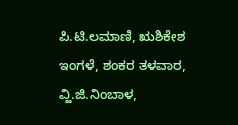ಪಿ.ಟಿ.ಲಮಾಣಿ, ಋಶಿಕೇಶ ಇಂಗಳೆ, ಶಂಕರ ತಳವಾರ, ವ್ಹಿ.ಜಿ.ನಿಂಬಾಳ,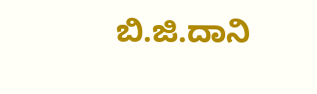ಬಿ.ಜಿ.ದಾನಿ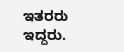ಇತರರು ಇದ್ದರು.